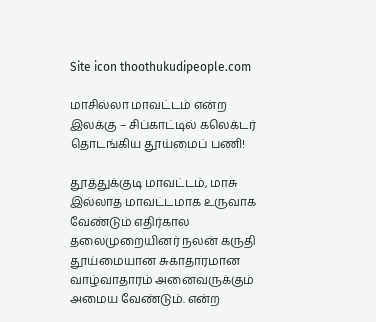Site icon thoothukudipeople.com

மாசில்லா மாவட்டம் என்ற இலக்கு – சிப்காட்டில் கலெக்டர் தொடங்கிய தூய்மைப் பணி!

தூத்துக்குடி மாவட்டம், மாசு இல்லாத மாவட்டமாக உருவாக வேண்டும் எதிர்கால தலைமுறையினர் நலன் கருதி தூய்மையான சுகாதாரமான வாழ்வாதாரம் அனைவருக்கும் அமைய வேண்டும். என்ற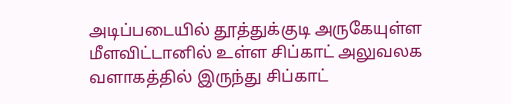அடிப்படையில் தூத்துக்குடி அருகேயுள்ள மீளவிட்டானில் உள்ள சிப்காட் அலுவலக வளாகத்தில் இருந்து சிப்காட்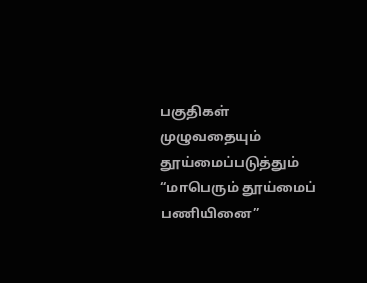பகுதிகள் முழுவதையும் தூய்மைப்படுத்தும் “மாபெரும் தூய்மைப் பணியினை”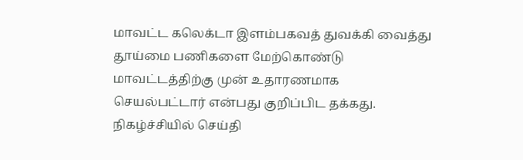மாவட்ட கலெக்டா இளம்பகவத் துவக்கி வைத்து தூய்மை பணிகளை மேற்கொண்டு மாவட்டத்திற்கு முன் உதாரணமாக செயல்பட்டார் என்பது குறிப்பிட தக்கது. நிகழ்ச்சியில் செய்தி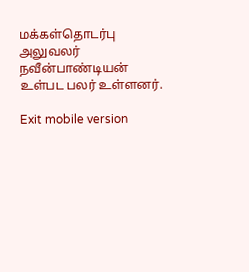மக்கள்தொடர்பு அலுவலர் நவீன்பாண்டியன் உள்பட பலர் உள்ளனர்.

Exit mobile version